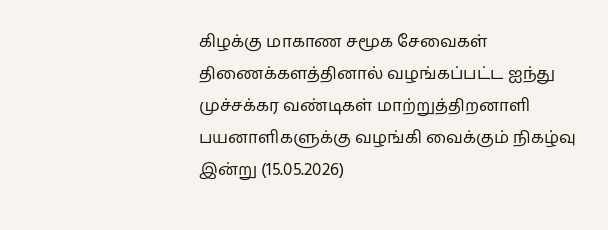கிழக்கு மாகாண சமூக சேவைகள் திணைக்களத்தினால் வழங்கப்பட்ட ஐந்து முச்சக்கர வண்டிகள் மாற்றுத்திறனாளி பயனாளிகளுக்கு வழங்கி வைக்கும் நிகழ்வு இன்று (15.05.2026)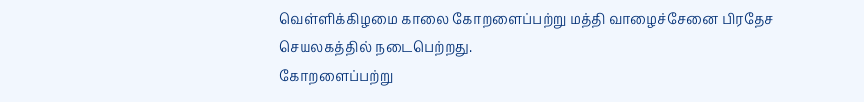வெள்ளிக்கிழமை காலை கோறளைப்பற்று மத்தி வாழைச்சேனை பிரதேச செயலகத்தில் நடைபெற்றது.
கோறளைப்பற்று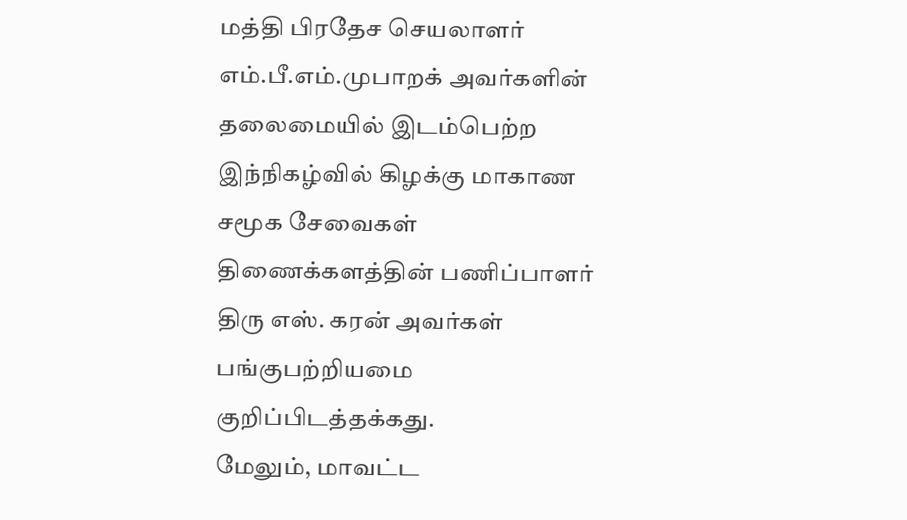மத்தி பிரதேச செயலாளர் எம்.பீ.எம்.முபாறக் அவர்களின் தலைமையில் இடம்பெற்ற இந்நிகழ்வில் கிழக்கு மாகாண சமூக சேவைகள் திணைக்களத்தின் பணிப்பாளர் திரு எஸ். கரன் அவர்கள் பங்குபற்றியமை குறிப்பிடத்தக்கது.
மேலும், மாவட்ட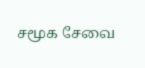சமூக சேவை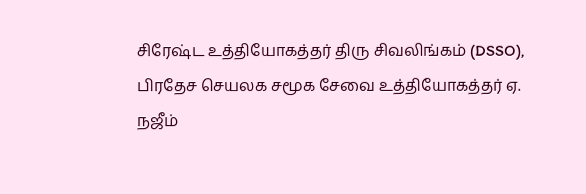சிரேஷ்ட உத்தியோகத்தர் திரு சிவலிங்கம் (DSSO), பிரதேச செயலக சமூக சேவை உத்தியோகத்தர் ஏ. நஜீம்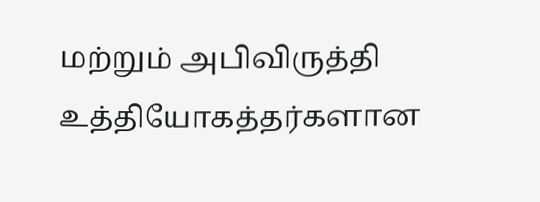மற்றும் அபிவிருத்தி உத்தியோகத்தர்களான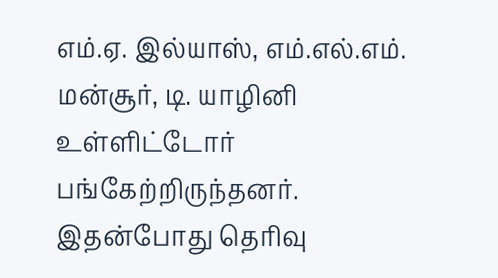எம்.ஏ. இல்யாஸ், எம்.எல்.எம். மன்சூர், டி. யாழினி உள்ளிட்டோர் பங்கேற்றிருந்தனர்.
இதன்போது தெரிவு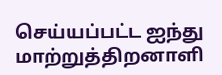செய்யப்பட்ட ஐந்து மாற்றுத்திறனாளி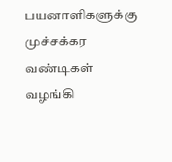பயனாளிகளுக்கு முச்சக்கர வண்டிகள் வழங்கி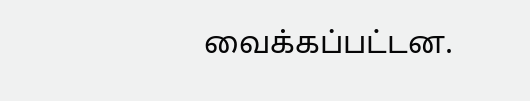வைக்கப்பட்டன.